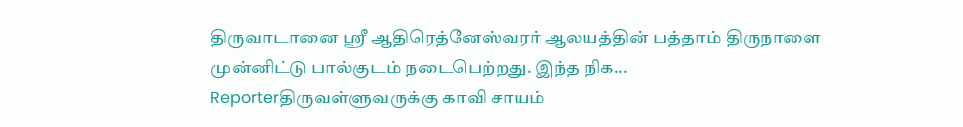திருவாடானை ஸ்ரீ ஆதிரெத்னேஸ்வரர் ஆலயத்தின் பத்தாம் திருநாளை முன்னிட்டு பால்குடம் நடைபெற்றது. இந்த நிக...
Reporterதிருவள்ளுவருக்கு காவி சாயம்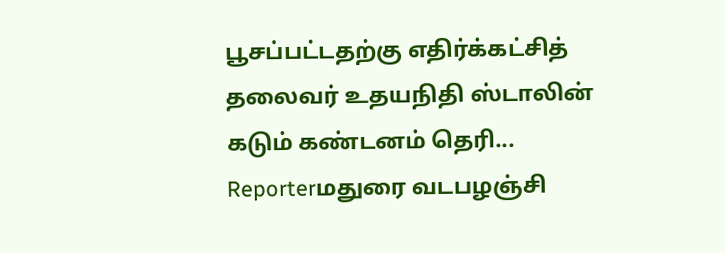பூசப்பட்டதற்கு எதிர்க்கட்சித் தலைவர் உதயநிதி ஸ்டாலின் கடும் கண்டனம் தெரி...
Reporterமதுரை வடபழஞ்சி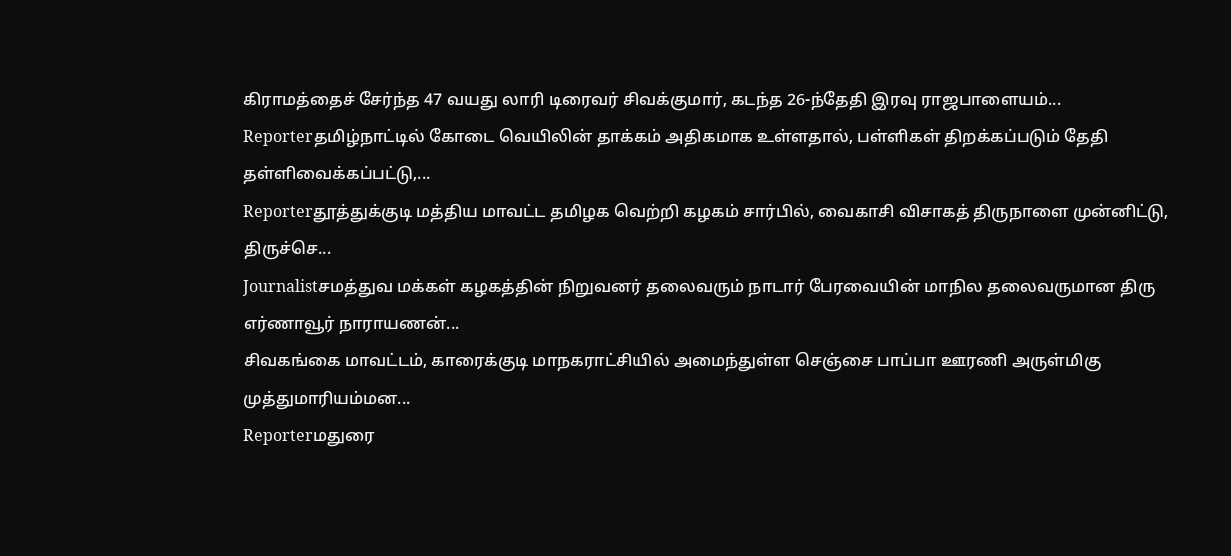கிராமத்தைச் சேர்ந்த 47 வயது லாரி டிரைவர் சிவக்குமார், கடந்த 26-ந்தேதி இரவு ராஜபாளையம்...
Reporterதமிழ்நாட்டில் கோடை வெயிலின் தாக்கம் அதிகமாக உள்ளதால், பள்ளிகள் திறக்கப்படும் தேதி தள்ளிவைக்கப்பட்டு,...
Reporterதூத்துக்குடி மத்திய மாவட்ட தமிழக வெற்றி கழகம் சார்பில், வைகாசி விசாகத் திருநாளை முன்னிட்டு, திருச்செ...
Journalistசமத்துவ மக்கள் கழகத்தின் நிறுவனர் தலைவரும் நாடார் பேரவையின் மாநில தலைவருமான திரு எர்ணாவூர் நாராயணன்...
சிவகங்கை மாவட்டம், காரைக்குடி மாநகராட்சியில் அமைந்துள்ள செஞ்சை பாப்பா ஊரணி அருள்மிகு முத்துமாரியம்மன...
Reporterமதுரை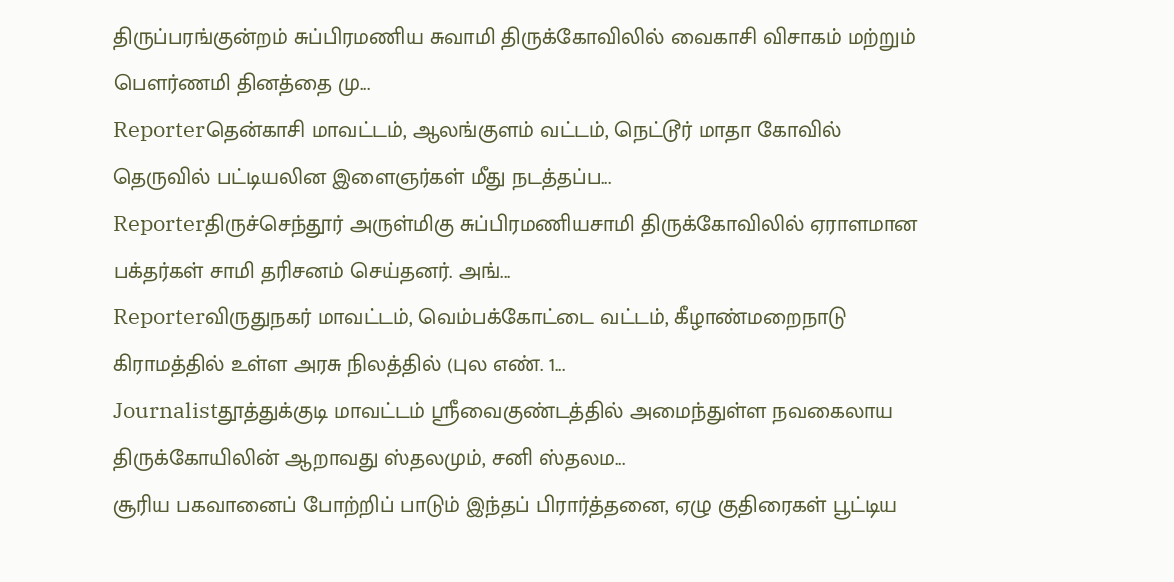திருப்பரங்குன்றம் சுப்பிரமணிய சுவாமி திருக்கோவிலில் வைகாசி விசாகம் மற்றும் பெளர்ணமி தினத்தை மு...
Reporterதென்காசி மாவட்டம், ஆலங்குளம் வட்டம், நெட்டூர் மாதா கோவில் தெருவில் பட்டியலின இளைஞர்கள் மீது நடத்தப்ப...
Reporterதிருச்செந்தூர் அருள்மிகு சுப்பிரமணியசாமி திருக்கோவிலில் ஏராளமான பக்தர்கள் சாமி தரிசனம் செய்தனர். அங்...
Reporterவிருதுநகர் மாவட்டம், வெம்பக்கோட்டை வட்டம், கீழாண்மறைநாடு கிராமத்தில் உள்ள அரசு நிலத்தில் (புல எண். 1...
Journalistதூத்துக்குடி மாவட்டம் ஸ்ரீவைகுண்டத்தில் அமைந்துள்ள நவகைலாய திருக்கோயிலின் ஆறாவது ஸ்தலமும், சனி ஸ்தலம...
சூரிய பகவானைப் போற்றிப் பாடும் இந்தப் பிரார்த்தனை, ஏழு குதிரைகள் பூட்டிய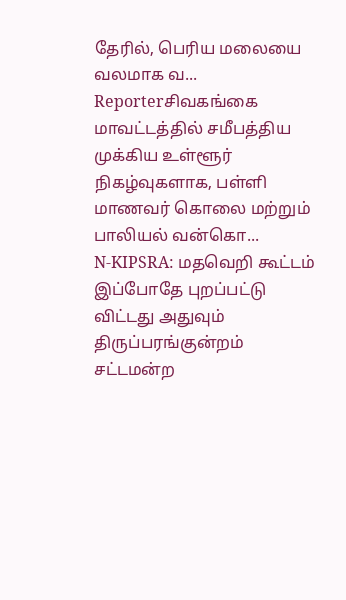தேரில், பெரிய மலையை வலமாக வ...
Reporterசிவகங்கை மாவட்டத்தில் சமீபத்திய முக்கிய உள்ளூர் நிகழ்வுகளாக, பள்ளி மாணவர் கொலை மற்றும் பாலியல் வன்கொ...
N-KIPSRA: மதவெறி கூட்டம் இப்போதே புறப்பட்டு விட்டது அதுவும் திருப்பரங்குன்றம் சட்டமன்ற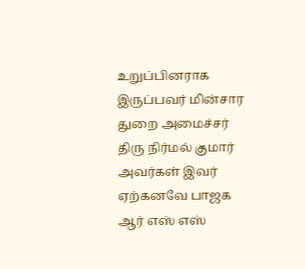உறுப்பினராக இருப்பவர் மின்சார துறை அமைச்சர் திரு நிர்மல் குமார் அவர்கள் இவர் ஏற்கனவே பாஜக ஆர் எஸ் எஸ்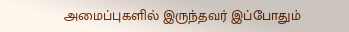அமைப்புகளில் இருந்தவர் இப்போதும்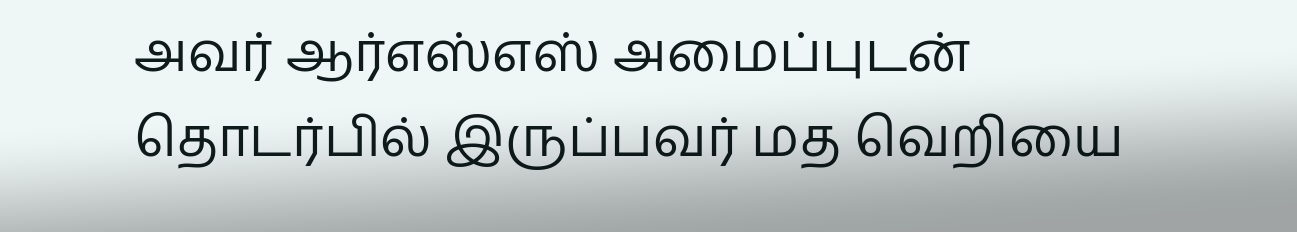அவர் ஆர்எஸ்எஸ் அமைப்புடன் தொடர்பில் இருப்பவர் மத வெறியை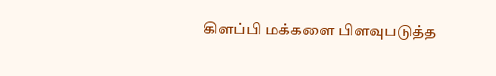கிளப்பி மக்களை பிளவுபடுத்த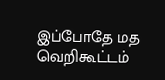இப்போதே மத வெறிகூட்டம்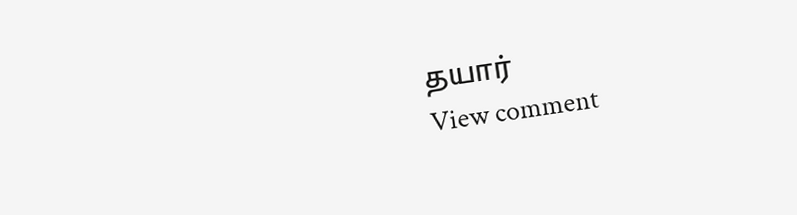தயார்
View comment